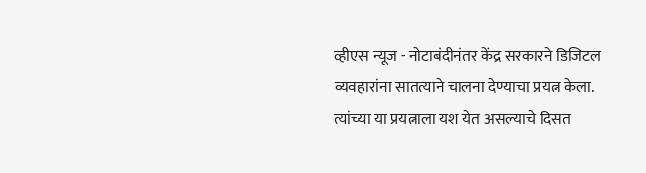व्हीएस न्यूज - नोटाबंदीनंतर केंद्र सरकारने डिजिटल व्यवहारांना सातत्याने चालना देण्याचा प्रयत्न केला. त्यांच्या या प्रयत्नाला यश येत असल्याचे दिसत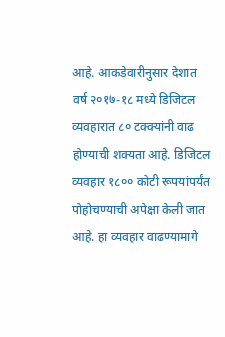आहे. आकडेवारीनुसार देशात वर्ष २०१७-१८ मध्ये डिजिटल व्यवहारात ८० टक्क्यांनी वाढ होण्याची शक्यता आहे. डिजिटल व्यवहार १८०० कोटी रूपयांपर्यंत पोहोचण्याची अपेक्षा केली जात आहे. हा व्यवहार वाढण्यामागे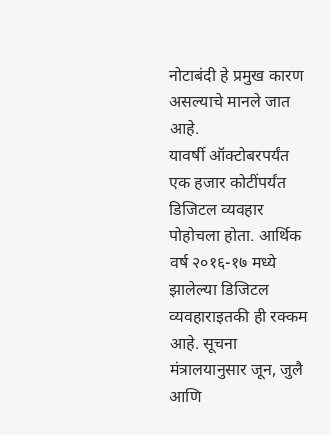नोटाबंदी हे प्रमुख कारण असल्याचे मानले जात आहे.
यावर्षी ऑक्टोबरपर्यंत एक हजार कोटींपर्यंत डिजिटल व्यवहार पोहोचला होता. आर्थिक वर्ष २०१६-१७ मध्ये झालेल्या डिजिटल व्यवहाराइतकी ही रक्कम आहे. सूचना मंत्रालयानुसार जून, जुलै आणि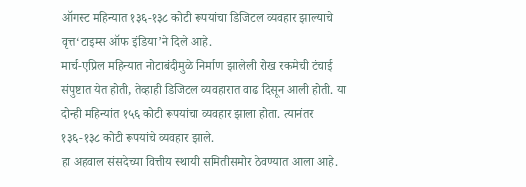ऑगस्ट महिन्यात १३६-१३८ कोटी रूपयांचा डिजिटल व्यवहार झाल्याचे वृत्त‘टाइम्स ऑफ इंडिया’ने दिले आहे.
मार्च-एप्रिल महिन्यात नोटाबंदीमुळे निर्माण झालेली रोख रकमेची टंचाई संपुष्टात येत होती, तेव्हाही डिजिटल व्यवहारात वाढ दिसून आली होती. या दोन्ही महिन्यांत १५६ कोटी रूपयांचा व्यवहार झाला होता. त्यानंतर १३६-१३८ कोटी रूपयांचे व्यवहार झाले.
हा अहवाल संसदेच्या वित्तीय स्थायी समितीसमोर ठेवण्यात आला आहे.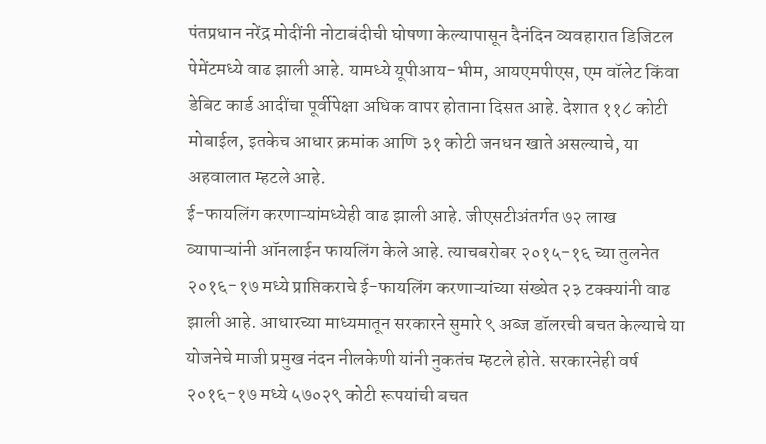पंतप्रधान नरेंद्र मोदींनी नोटाबंदीची घोषणा केल्यापासून दैनंदिन व्यवहारात डिजिटल पेमेंटमध्ये वाढ झाली आहे. यामध्ये यूपीआय-भीम, आयएमपीएस, एम वॉलेट किंवा डेबिट कार्ड आदींचा पूर्वीपेक्षा अधिक वापर होताना दिसत आहे. देशात ११८ कोटी मोबाईल, इतकेच आधार क्रमांक आणि ३१ कोटी जनधन खाते असल्याचे, या अहवालात म्हटले आहे.
ई-फायलिंग करणाऱ्यांमध्येही वाढ झाली आहे. जीएसटीअंतर्गत ७२ लाख व्यापाऱ्यांनी ऑनलाईन फायलिंग केले आहे. त्याचबरोबर २०१५-१६ च्या तुलनेत २०१६-१७ मध्ये प्राप्तिकराचे ई-फायलिंग करणाऱ्यांच्या संख्येत २३ टक्क्यांनी वाढ झाली आहे. आधारच्या माध्यमातून सरकारने सुमारे ९ अब्ज डॉलरची बचत केल्याचे या योजनेचे माजी प्रमुख नंदन नीलकेणी यांनी नुकतंच म्हटले होते. सरकारनेही वर्ष २०१६-१७ मध्ये ५७०२९ कोटी रूपयांची बचत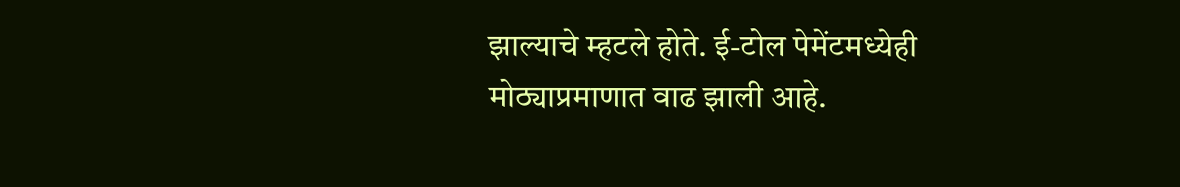झाल्याचे म्हटले होते. ई-टोल पेमेंटमध्येही मोठ्याप्रमाणात वाढ झाली आहे.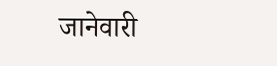जानेवारी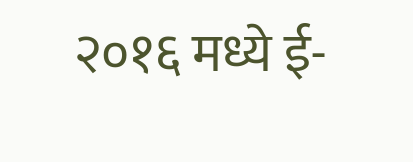२०१६ मध्ये ई-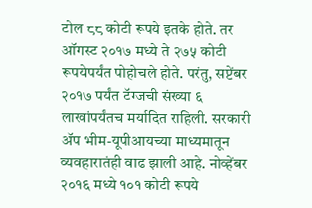टोल ८८ कोटी रूपये इतके होते. तर ऑगस्ट २०१७ मध्ये ते २७५ कोटी रूपयेपर्यंत पोहोचले होते. परंतु, सप्टेंबर २०१७ पर्यंत टॅग्जची संख्या ६ लाखांपर्यंतच मर्यादित राहिली. सरकारी ॲप भीम-यूपीआयच्या माध्यमातून व्यवहारातंही वाढ झाली आहे. नोव्हेंबर २०१६ मध्ये १०१ कोटी रूपये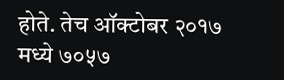होते. तेच ऑक्टोबर २०१७ मध्ये ७०५७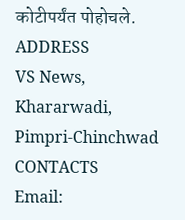कोटीपर्यंत पोहोचले.
ADDRESS
VS News, Khararwadi,
Pimpri-Chinchwad
CONTACTS
Email: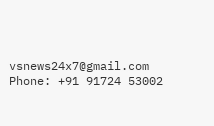vsnews24x7@gmail.com
Phone: +91 91724 53002